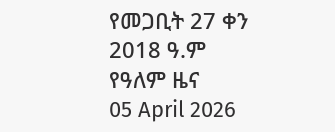የመጋቢት 27 ቀን 2018 ዓ.ም የዓለም ዜና
05 April 2026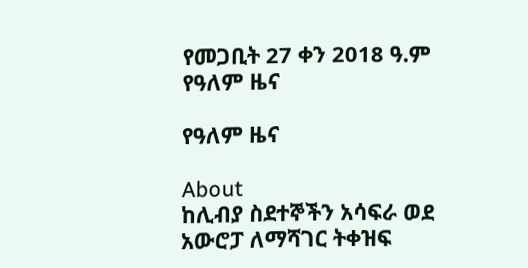የመጋቢት 27 ቀን 2018 ዓ.ም የዓለም ዜና

የዓለም ዜና

About
ከሊብያ ስደተኞችን አሳፍራ ወደ አውሮፓ ለማሻገር ትቀዝፍ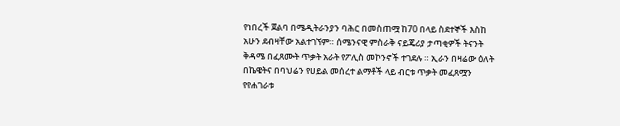የነበረች ጀልባ በሜዲትራንያን ባሕር በመስጠሟ ከ70 በላይ ስደተኞች እስከ አሁን ደብዛቸው አልተገኘም። ሰሜንናዊ ምስራቅ ናይጄሪያ ታጣቂዎች ትናንት ቅዳሜ በፈጸሙት ጥቃት አራት የፖሊስ መኮንኖች ተገደሉ ። ኢራን በዛሬው ዕለት በኬዌትና በባህሬን የሀይል መሰረተ ልማቶች ላይ ብርቱ ጥቃት መፈጸሟን የየሐገራቱ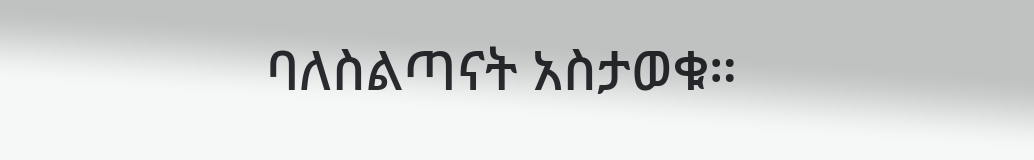ባለስልጣናት አስታወቁ።